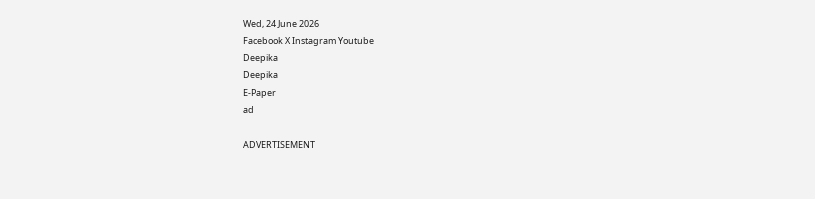Wed, 24 June 2026
Facebook X Instagram Youtube
Deepika
Deepika
E-Paper
ad

ADVERTISEMENT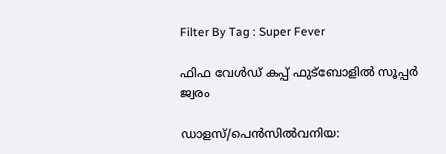Filter By Tag : Super Fever

ഫിഫ വേൾഡ് കപ്പ് ഫുട്ബോളിൽ സൂപ്പർ ജ്വരം

ഡാളസ്/പെൻസിൽവനിയ: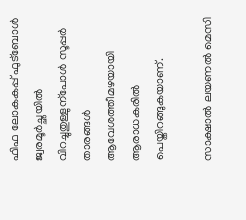ഫിഫ ലോകകപ്പ് ഫുട്ബോൾ ജ്വരമൂർച്ഛയിൽ വിറച്ചുതുള്ളുന്പോൾ സൂപ്പർ താരങ്ങൾ ആവേശത്തീമഴയായി ആരാധകരിൽ പെയ്തിറങ്ങുകയാണ്.

സാക്ഷാൽ ലയണൽ മെസി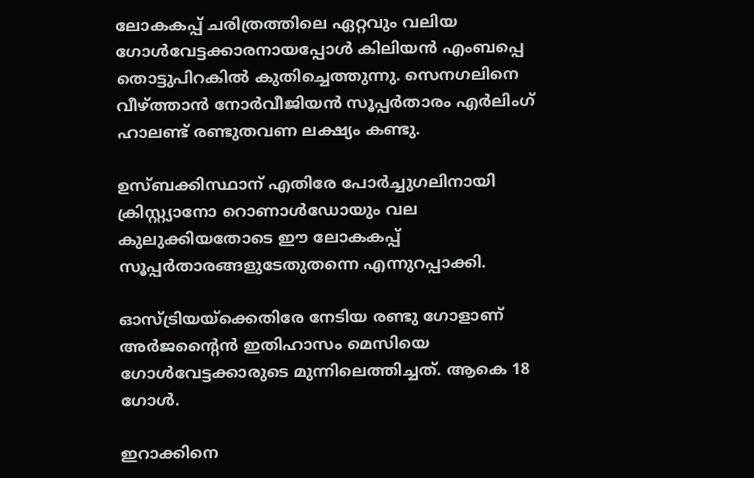ലോകകപ്പ് ചരിത്രത്തിലെ ഏറ്റവും വലിയ ഗോൾവേട്ടക്കാരനായപ്പോൾ കിലിയൻ എംബപ്പെ തൊട്ടുപിറകിൽ കുതിച്ചെത്തുന്നു. സെനഗലിനെ വീഴ്ത്താൻ നോർവീജിയൻ സൂപ്പർതാരം എർലിംഗ് ഹാലണ്ട് രണ്ടുതവണ ലക്ഷ്യം കണ്ടു.

ഉസ്ബക്കിസ്ഥാന് എതിരേ പോർച്ചുഗലിനായി ക്രിസ്റ്റ്യാനോ റൊണാൾഡോയും വല കുലുക്കിയതോടെ ഈ ലോകകപ്പ് സൂപ്പർതാരങ്ങളുടേതുതന്നെ എന്നുറപ്പാക്കി.

ഓസ്ട്രിയയ്ക്കെതിരേ നേടിയ രണ്ടു ഗോളാണ് അർജന്‍റൈൻ ഇതിഹാസം മെസിയെ ഗോൾവേട്ടക്കാരുടെ മുന്നിലെത്തിച്ചത്. ആകെ 18 ഗോൾ.

ഇറാക്കിനെ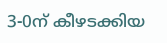3-0ന് കീഴടക്കിയ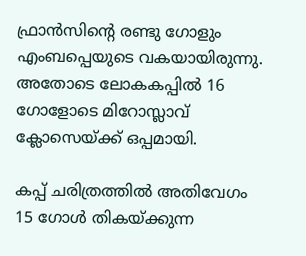ഫ്രാൻസിന്‍റെ രണ്ടു ഗോളും എംബപ്പെയുടെ വകയായിരുന്നു. അതോടെ ലോകകപ്പിൽ 16 ഗോളോടെ മിറോസ്ലാവ് ക്ലോസെയ്ക്ക് ഒപ്പമായി.

കപ്പ് ചരിത്രത്തിൽ അതിവേഗം 15 ഗോൾ തികയ്ക്കുന്ന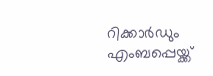റിക്കാർഡും എംബപ്പെയ്ക്ക്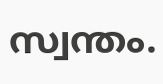സ്വന്തം.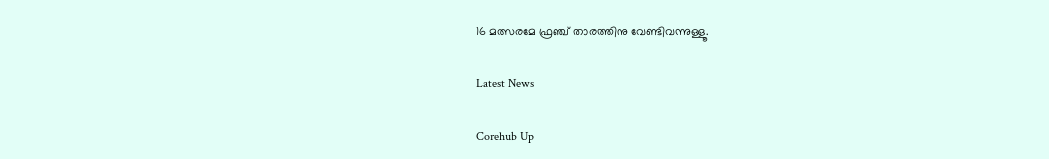16 മത്സരമേ ഫ്രഞ്ച് താരത്തിനു വേണ്ടിവന്നുള്ളൂ.

Latest News

Corehub Up